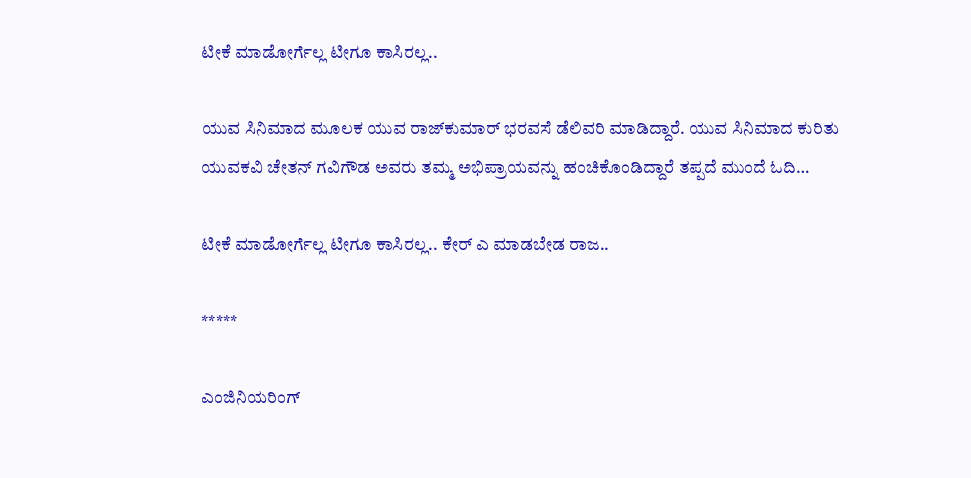ಟೀಕೆ ಮಾಡೋರ್ಗೆಲ್ಲ ಟೀಗೂ ಕಾಸಿರಲ್ಲ..

ಯುವ ಸಿನಿಮಾದ ಮೂಲಕ ಯುವ ರಾಜ್‌ಕುಮಾರ್‌ ಭರವಸೆ ಡೆಲಿವರಿ ಮಾಡಿದ್ದಾರೆ. ಯುವ ಸಿನಿಮಾದ ಕುರಿತು ಯುವಕವಿ ಚೇತನ್ ಗವಿಗೌಡ ಅವರು ತಮ್ಮ ಅಭಿಪ್ರಾಯವನ್ನು ಹಂಚಿಕೊಂಡಿದ್ದಾರೆ ತಪ್ಪದೆ ಮುಂದೆ ಓದಿ…

ಟೀಕೆ ಮಾಡೋರ್ಗೆಲ್ಲ ಟೀಗೂ ಕಾಸಿರಲ್ಲ.. ಕೇರ್ ಎ ಮಾಡಬೇಡ ರಾಜ..

*****

ಎಂಜಿನಿಯರಿಂಗ್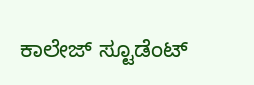ಕಾಲೇಜ್ ಸ್ಟೂಡೆಂಟ್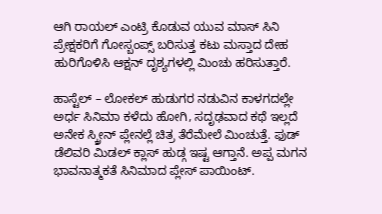ಆಗಿ ರಾಯಲ್ ಎಂಟ್ರಿ ಕೊಡುವ ಯುವ ಮಾಸ್ ಸಿನಿ ಪ್ರೇಕ್ಷಕರಿಗೆ ಗೋಸ್ಬಂಪ್ಸ್ ಬರಿಸುತ್ತ ಕಟು ಮಸ್ತಾದ ದೇಹ ಹುರಿಗೊಳಿಸಿ ಆಕ್ಷನ್ ದೃಶ್ಯಗಳಲ್ಲಿ ಮಿಂಚು ಹರಿಸುತ್ತಾರೆ.

ಹಾಸ್ಟೆಲ್ – ಲೋಕಲ್ ಹುಡುಗರ ನಡುವಿನ ಕಾಳಗದಲ್ಲೇ ಅರ್ಧ ಸಿನಿಮಾ ಕಳೆದು ಹೋಗಿ, ಸದೃಢವಾದ ಕಥೆ ಇಲ್ಲದೆ ಅನೇಕ ಸ್ಕ್ರೀನ್ ಪ್ಲೇನಲ್ಲೆ ಚಿತ್ರ ತೆರೆಮೇಲೆ ಮಿಂಚುತ್ತೆ. ಫುಡ್ ಡೆಲಿವರಿ ಮಿಡಲ್ ಕ್ಲಾಸ್ ಹುಡ್ಗ ಇಷ್ಟ ಆಗ್ತಾನೆ. ಅಪ್ಪ ಮಗನ ಭಾವನಾತ್ಮಕತೆ ಸಿನಿಮಾದ ಪ್ಲೇಸ್ ಪಾಯಿಂಟ್.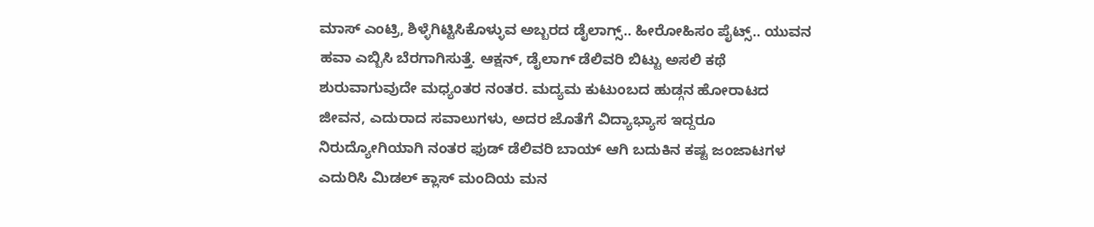ಮಾಸ್ ಎಂಟ್ರಿ, ಶಿಳ್ಳೆಗಿಟ್ಟಿಸಿಕೊಳ್ಳುವ ಅಬ್ಬರದ ಡೈಲಾಗ್ಸ್.. ಹೀರೋಹಿಸಂ ಪೈಟ್ಸ್.. ಯುವನ ಹವಾ ಎಬ್ಬಿಸಿ ಬೆರಗಾಗಿಸುತ್ತೆ. ಆಕ್ಷನ್, ಡೈಲಾಗ್ ಡೆಲಿವರಿ ಬಿಟ್ಟು ಅಸಲಿ ಕಥೆ ಶುರುವಾಗುವುದೇ ಮಧ್ಯಂತರ ನಂತರ. ಮದ್ಯಮ ಕುಟುಂಬದ ಹುಡ್ಗನ ಹೋರಾಟದ ಜೀವನ, ಎದುರಾದ ಸವಾಲುಗಳು, ಅದರ ಜೊತೆಗೆ ವಿದ್ಯಾಭ್ಯಾಸ ಇದ್ದರೂ ನಿರುದ್ಯೋಗಿಯಾಗಿ ನಂತರ ಫುಡ್ ಡೆಲಿವರಿ ಬಾಯ್ ಆಗಿ ಬದುಕಿನ ಕಷ್ಟ ಜಂಜಾಟಗಳ ಎದುರಿಸಿ ಮಿಡಲ್ ಕ್ಲಾಸ್ ಮಂದಿಯ ಮನ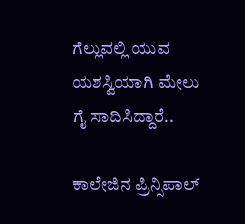ಗೆಲ್ಲುವಲ್ಲಿ ಯುವ ಯಶಸ್ವಿಯಾಗಿ ಮೇಲು ಗೈ ಸಾದಿಸಿದ್ದಾರೆ..

ಕಾಲೇಜಿನ ಪ್ರಿನ್ಸಿಪಾಲ್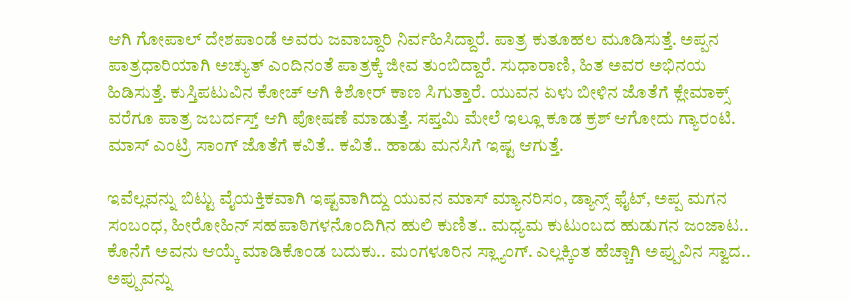ಆಗಿ ಗೋಪಾಲ್ ದೇಶಪಾಂಡೆ ಅವರು ಜವಾಬ್ದಾರಿ ನಿರ್ವಹಿಸಿದ್ದಾರೆ. ಪಾತ್ರ ಕುತೂಹಲ ಮೂಡಿಸುತ್ತೆ. ಅಪ್ಪನ ಪಾತ್ರಧಾರಿಯಾಗಿ ಅಚ್ಯುತ್ ಎಂದಿನಂತೆ ಪಾತ್ರಕ್ಕೆ ಜೀವ ತುಂಬಿದ್ದಾರೆ. ಸುಧಾರಾಣಿ, ಹಿತ ಅವರ ಅಭಿನಯ ಹಿಡಿಸುತ್ತೆ. ಕುಸ್ತಿಪಟುವಿನ ಕೋಚ್ ಆಗಿ ಕಿಶೋರ್ ಕಾಣ ಸಿಗುತ್ತಾರೆ. ಯುವನ ಏಳು ಬೀಳಿನ ಜೊತೆಗೆ ಕ್ಲೇಮಾಕ್ಸ್ ವರೆಗೂ ಪಾತ್ರ ಜಬರ್ದಸ್ತ್ ಆಗಿ ಪೋಷಣೆ ಮಾಡುತ್ತೆ. ಸಪ್ತಮಿ ಮೇಲೆ ಇಲ್ಲೂ ಕೂಡ ಕ್ರಶ್ ಆಗೋದು ಗ್ಯಾರಂಟಿ. ಮಾಸ್ ಎಂಟ್ರಿ ಸಾಂಗ್ ಜೊತೆಗೆ ಕವಿತೆ.. ಕವಿತೆ.. ಹಾಡು ಮನಸಿಗೆ ಇಷ್ಟ ಆಗುತ್ತೆ.

ಇವೆಲ್ಲವನ್ನು ಬಿಟ್ಟು ವೈಯಕ್ತಿಕವಾಗಿ ಇಷ್ಟವಾಗಿದ್ದು ಯುವನ ಮಾಸ್ ಮ್ಯಾನರಿಸಂ, ಡ್ಯಾನ್ಸ್ ಫೈಟ್, ಅಪ್ಪ ಮಗನ ಸಂಬಂಧ, ಹೀರೋಹಿನ್ ಸಹಪಾಠಿಗಳನೊಂದಿಗಿನ ಹುಲಿ ಕುಣಿತ.. ಮಧ್ಯಮ ಕುಟುಂಬದ ಹುಡುಗನ ಜಂಜಾಟ.. ಕೊನೆಗೆ ಅವನು ಆಯ್ಕೆ ಮಾಡಿಕೊಂಡ ಬದುಕು.. ಮಂಗಳೂರಿನ ಸ್ಲ್ಯಾಂಗ್. ಎಲ್ಲಕ್ಕಿಂತ ಹೆಚ್ಚಾಗಿ ಅಪ್ಪುವಿನ ಸ್ವಾದ.. ಅಪ್ಪುವನ್ನು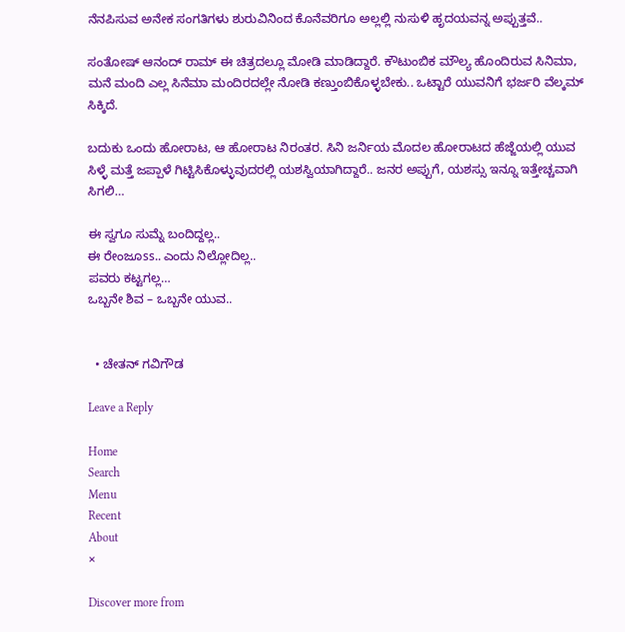ನೆನಪಿಸುವ ಅನೇಕ ಸಂಗತಿಗಳು ಶುರುವಿನಿಂದ ಕೊನೆವರಿಗೂ ಅಲ್ಲಲ್ಲಿ ನುಸುಳಿ ಹೃದಯವನ್ನ ಅಪ್ಪುತ್ತವೆ..

ಸಂತೋಷ್ ಆನಂದ್ ರಾಮ್ ಈ ಚಿತ್ರದಲ್ಲೂ ಮೋಡಿ ಮಾಡಿದ್ದಾರೆ. ಕೌಟುಂಬಿಕ ಮೌಲ್ಯ ಹೊಂದಿರುವ ಸಿನಿಮಾ, ಮನೆ ಮಂದಿ ಎಲ್ಲ ಸಿನೆಮಾ ಮಂದಿರದಲ್ಲೇ ನೋಡಿ ಕಣ್ತುಂಬಿಕೊಳ್ಳಬೇಕು.. ಒಟ್ಟಾರೆ ಯುವನಿಗೆ ಭರ್ಜರಿ ವೆಲ್ಕಮ್ ಸಿಕ್ಕಿದೆ.

ಬದುಕು ಒಂದು ಹೋರಾಟ, ಆ ಹೋರಾಟ ನಿರಂತರ. ಸಿನಿ ಜರ್ನಿಯ ಮೊದಲ ಹೋರಾಟದ ಹೆಜ್ಜೆಯಲ್ಲಿ ಯುವ ಸಿಳ್ಳೆ ಮತ್ತೆ ಜಪ್ಪಾಳೆ ಗಿಟ್ಟಿಸಿಕೊಳ್ಳುವುದರಲ್ಲಿ ಯಶಸ್ವಿಯಾಗಿದ್ದಾರೆ.. ಜನರ ಅಪ್ಪುಗೆ, ಯಶಸ್ಸು ಇನ್ನೂ ಇತ್ತೇಚ್ಚವಾಗಿ ಸಿಗಲಿ…

ಈ ಸ್ವಗೂ ಸುಮ್ನೆ ಬಂದಿದ್ದಲ್ಲ..
ಈ ರೇಂಜೂss.. ಎಂದು ನಿಲ್ಲೋದಿಲ್ಲ..
ಪವರು ಕಟ್ಟಗಲ್ಲ…
ಒಬ್ಬನೇ ಶಿವ – ಒಬ್ಬನೇ ಯುವ..


  • ಚೇತನ್ ಗವಿಗೌಡ

Leave a Reply

Home
Search
Menu
Recent
About
×

Discover more from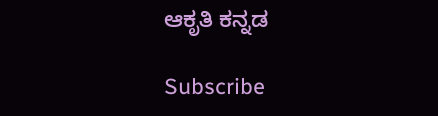ಆಕೃತಿ ಕನ್ನಡ

Subscribe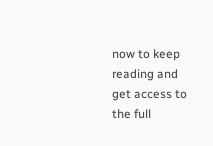now to keep reading and get access to the full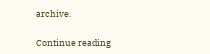archive.

Continue reading